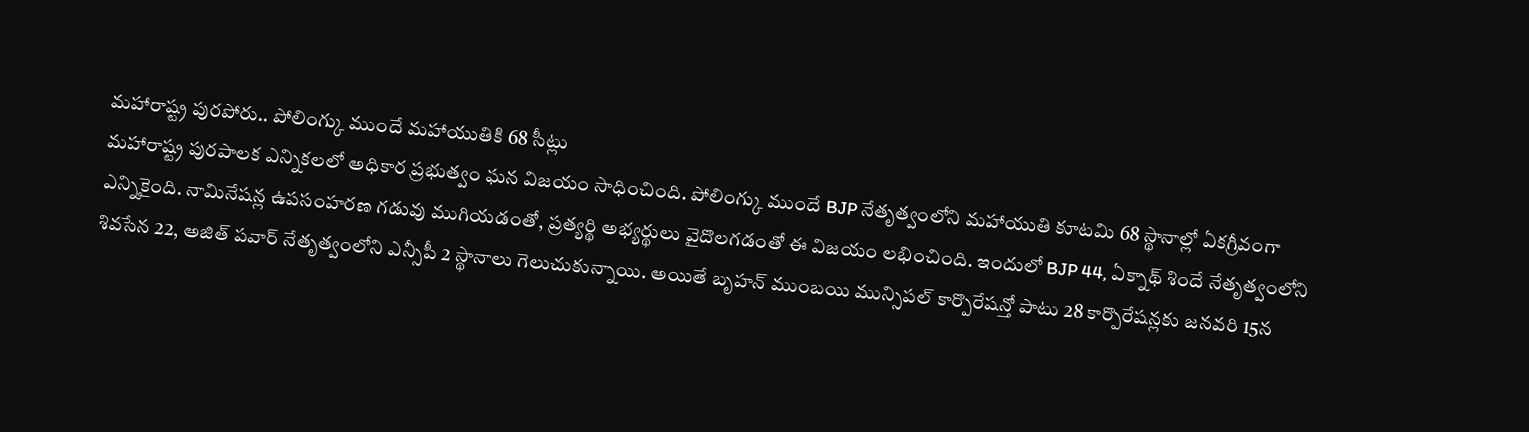మహారాష్ట్ర పురపోరు.. పోలింగ్కు ముందే మహాయుతికి 68 సీట్లు
మహారాష్ట్ర పురపాలక ఎన్నికలలో అధికార ప్రభుత్వం ఘన విజయం సాధించింది. పోలింగ్కు ముందే BJP నేతృత్వంలోని మహాయుతి కూటమి 68 స్థానాల్లో ఏకగ్రీవంగా ఎన్నికైంది. నామినేషన్ల ఉపసంహరణ గడువు ముగియడంతో, ప్రత్యర్థి అభ్యర్థులు వైదొలగడంతో ఈ విజయం లభించింది. ఇందులో BJP 44, ఏక్నాథ్ శిందే నేతృత్వంలోని శివసేన 22, అజిత్ పవార్ నేతృత్వంలోని ఎన్సీపీ 2 స్థానాలు గెలుచుకున్నాయి. అయితే బృహన్ ముంబయి మున్సిపల్ కార్పొరేషన్తో పాటు 28 కార్పొరేషన్లకు జనవరి 15న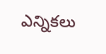ఎన్నికలు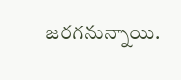జరగనున్నాయి.